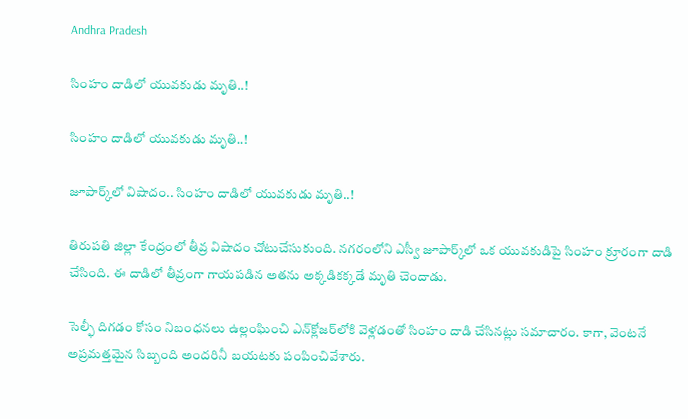Andhra Pradesh

సింహం దాడిలో యువకుడు మృతి..!

సింహం దాడిలో యువకుడు మృతి..!

జూపార్క్‌లో విషాదం.. సింహం దాడిలో యువకుడు మృతి..!

తిరుపతి జిల్లా కేంద్రంలో తీవ్ర విషాదం చోటుచేసుకుంది. నగరంలోని ఎస్వీ జూపార్క్‌లో ఒక యువకుడిపై సింహం క్రూరంగా దాడి చేసింది. ఈ దాడిలో తీవ్రంగా గాయపడిన అతను అక్కడికక్కడే మృతి చెందాడు.

సెల్ఫీ దిగడం కోసం నిబంధనలు ఉల్లంఘించి ఎన్‌క్లోజర్‌లోకి వెళ్లడంతో సింహం దాడి చేసినట్లు సమాచారం. కాగా, వెంటనే అప్రమత్తమైన సిబ్బంది అందరినీ బయటకు పంపించివేశారు.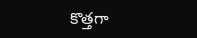కొత్తగా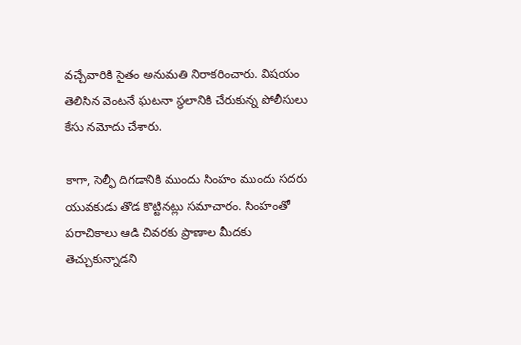వచ్చేవారికి సైతం అనుమతి నిరాకరించారు. విషయం తెలిసిన వెంటనే ఘటనా స్థలానికి చేరుకున్న పోలీసులు కేసు నమోదు చేశారు.

కాగా, సెల్ఫీ దిగడానికి ముందు సింహం ముందు సదరు యువకుడు తొడ కొట్టినట్లు సమాచారం. సింహంతో పరాచికాలు ఆడి చివరకు ప్రాణాల మీదకు తెచ్చుకున్నాడని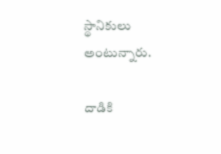స్థానికులు అంటున్నారు.

దాడికి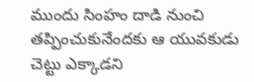ముందు సింహం దాడి నుంచి తప్పించుకునేందకు ఆ యువకుడు చెట్టు ఎక్కాడని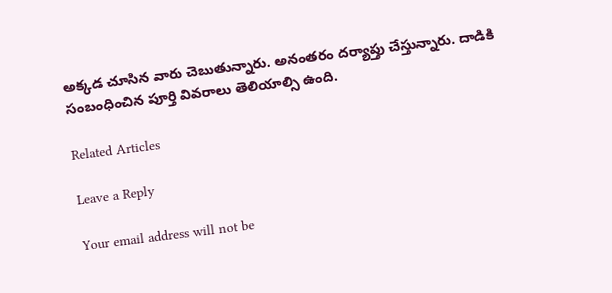అక్కడ చూసిన వారు చెబుతున్నారు. అనంతరం దర్యాప్తు చేస్తున్నారు. దాడికి సంబంధించిన పూర్తి వివరాలు తెలియాల్సి ఉంది.

Related Articles

Leave a Reply

Your email address will not be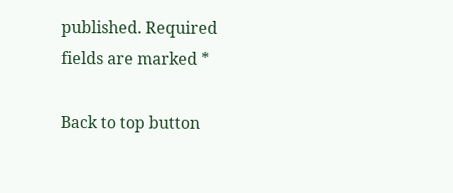published. Required fields are marked *

Back to top button